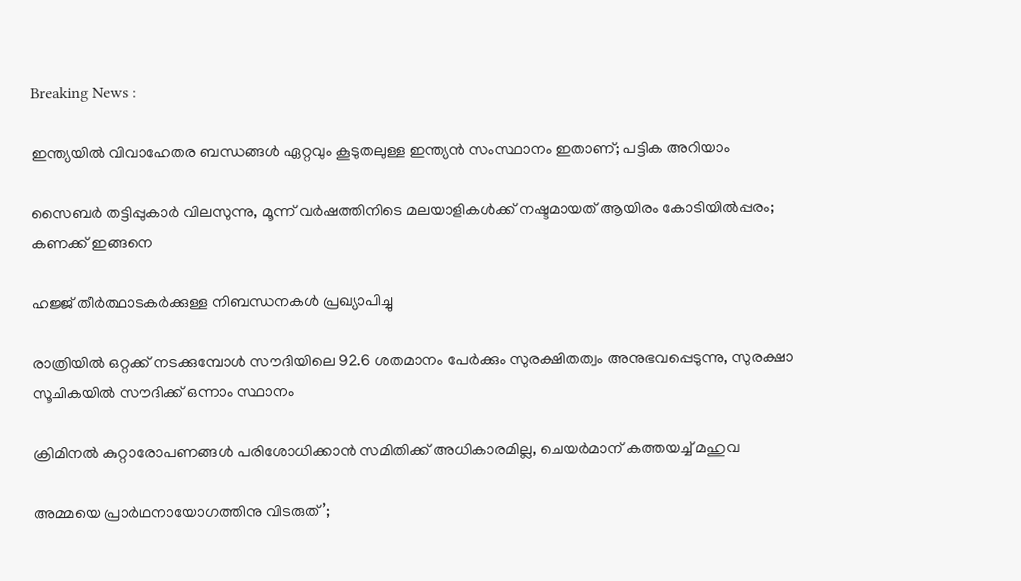Breaking News :

ഇന്ത്യയില്‍ വിവാഹേതര ബന്ധങ്ങള്‍ ഏറ്റവും കൂടുതലുള്ള ഇന്ത്യന്‍ സംസ്ഥാനം ഇതാണ്; പട്ടിക അറിയാം

സൈബര്‍ തട്ടിപ്പുകാര്‍ വിലസുന്നു, മൂന്ന് വര്‍ഷത്തിനിടെ മലയാളികള്‍ക്ക് നഷ്ടമായത് ആയിരം കോടിയില്‍പ്പരം; കണക്ക് ഇങ്ങനെ

ഹജ്ജ് തീർത്ഥാടകർക്കുള്ള നിബന്ധനകൾ പ്രഖ്യാപിച്ചു

രാത്രിയിൽ ഒറ്റക്ക് നടക്കുമ്പോൾ സൗദിയിലെ 92.6 ശതമാനം പേർക്കും സുരക്ഷിതത്വം അനുഭവപ്പെടുന്നു, സുരക്ഷാ സൂചികയിൽ സൗദിക്ക് ഒന്നാം സ്ഥാനം

ക്രിമിനല്‍ കുറ്റാരോപണങ്ങള്‍ പരിശോധിക്കാന്‍ സമിതിക്ക്‌ അധികാരമില്ല, ചെയര്‍മാന്‌ കത്തയച്ച് മഹുവ

അമ്മയെ പ്രാര്‍ഥനായോഗത്തിനു വിടരുത്’;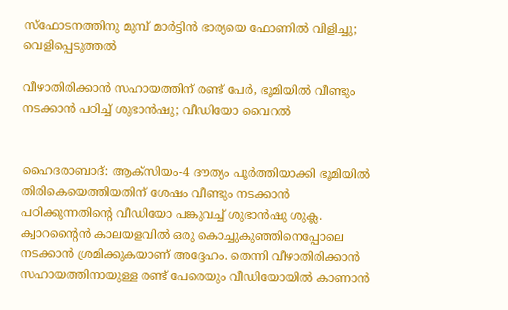സ്‌ഫോടനത്തിനു മുമ്പ് മാര്‍ട്ടിന്‍ ഭാര്യയെ ഫോണില്‍ വിളിച്ചു; വെളിപ്പെടുത്തല്‍

വീഴാതിരിക്കാന്‍ സഹായത്തിന് രണ്ട് പേര്‍, ഭൂമിയില്‍ വീണ്ടും നടക്കാന്‍ പഠിച്ച് ശുഭാന്‍ഷു; വീഡിയോ വൈറല്‍


ഹൈദരാബാദ്: ആക്‌സിയം-4 ദൗത്യം പൂര്‍ത്തിയാക്കി ഭൂമിയില്‍ തിരികെയെത്തിയതിന് ശേഷം വീണ്ടും നടക്കാന്‍ പഠിക്കുന്നതിന്‍റെ വീഡിയോ പങ്കുവച്ച് ശുഭാൻഷു ശുക്ല. ക്വാറൻ്റൈൻ കാലയളവില്‍ ഒരു കൊച്ചുകുഞ്ഞിനെപ്പോലെ നടക്കാന്‍ ശ്രമിക്കുകയാണ് അദ്ദേഹം. തെന്നി വീഴാതിരിക്കാന്‍ സഹായത്തിനായുള്ള രണ്ട് പേരെയും വീഡിയോയില്‍ കാണാന്‍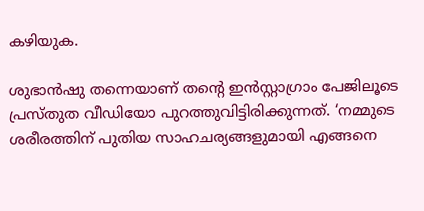കഴിയുക.

ശുഭാന്‍ഷു തന്നെയാണ് തൻ്റെ ഇൻസ്റ്റാഗ്രാം പേജിലൂടെ പ്രസ്‌തുത വീഡിയോ പുറത്തുവിട്ടിരിക്കുന്നത്. ‘നമ്മുടെ ശരീരത്തിന് പുതിയ സാഹചര്യങ്ങളുമായി എങ്ങനെ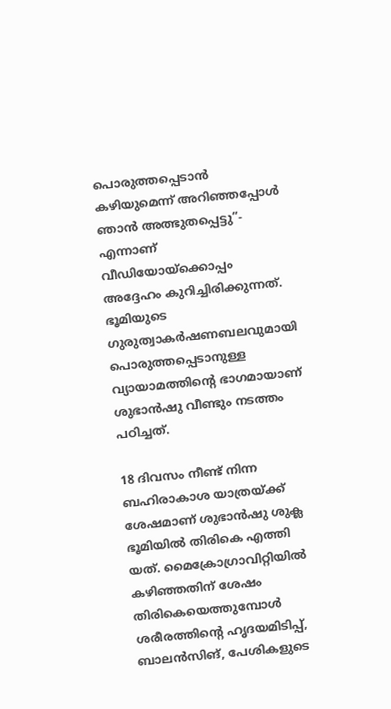പൊരുത്തപ്പെടാൻ കഴിയുമെന്ന് അറിഞ്ഞപ്പോള്‍ ഞാൻ അത്ഭുതപ്പെട്ടു”- എന്നാണ് വീഡിയോയ്‌ക്കൊപ്പം അദ്ദേഹം കുറിച്ചിരിക്കുന്നത്. ഭൂമിയുടെ ഗുരുത്വാകർഷണബലവുമായി പൊരുത്തപ്പെടാനുള്ള വ്യായാമത്തിന്‍റെ ഭാഗമായാണ് ശുഭാന്‍ഷു വീണ്ടും നടത്തം പഠിച്ചത്.

18 ദിവസം നീണ്ട് നിന്ന ബഹിരാകാശ യാത്രയ്‌ക്ക് ശേഷമാണ് ശുഭാൻഷു ശുക്ല ഭൂമിയിൽ തിരികെ എത്തി യത്. മൈക്രോഗ്രാവിറ്റിയിൽ കഴിഞ്ഞതിന് ശേഷം തിരികെയെത്തുമ്പോള്‍ ശരീരത്തിൻ്റെ ഹൃദയമിടിപ്പ്, ബാലൻസിങ്, പേശികളുടെ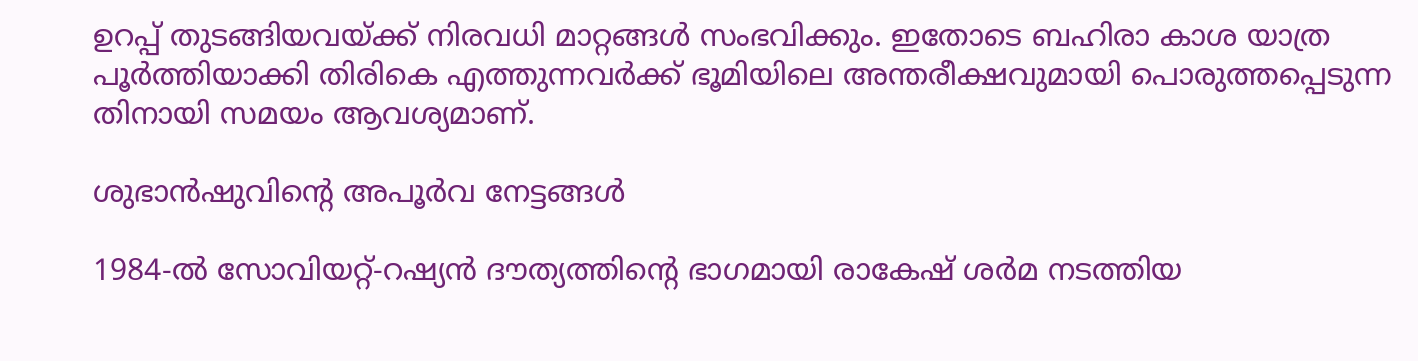ഉറപ്പ് തുടങ്ങിയവയ്‌ക്ക് നിരവധി മാറ്റങ്ങൾ സംഭവിക്കും. ഇതോടെ ബഹിരാ കാശ യാത്ര പൂര്‍ത്തിയാക്കി തിരികെ എത്തുന്നവര്‍ക്ക് ഭൂമിയിലെ അന്തരീക്ഷവുമായി പൊരുത്തപ്പെടുന്ന തിനായി സമയം ആവശ്യമാണ്.

ശുഭാൻഷുവിൻ്റെ അപൂർവ നേട്ടങ്ങൾ

1984-ൽ സോവിയറ്റ്-റഷ്യൻ ദൗത്യത്തിൻ്റെ ഭാഗമായി രാകേഷ് ശർമ നടത്തിയ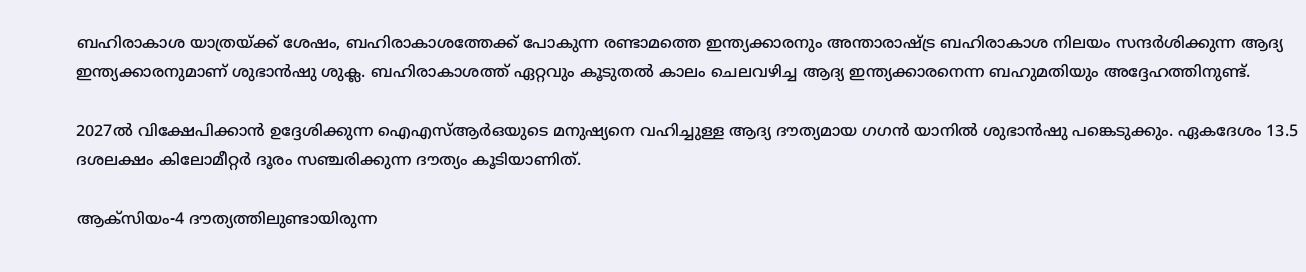ബഹിരാകാശ യാത്രയ്ക്ക് ശേഷം, ബഹിരാകാശത്തേക്ക് പോകുന്ന രണ്ടാമത്തെ ഇന്ത്യക്കാരനും അന്താരാഷ്ട്ര ബഹിരാകാശ നിലയം സന്ദർശിക്കുന്ന ആദ്യ ഇന്ത്യക്കാരനുമാണ് ശുഭാൻഷു ശുക്ല. ബഹിരാകാശത്ത് ഏറ്റവും കൂടുതൽ കാലം ചെലവഴിച്ച ആദ്യ ഇന്ത്യക്കാരനെന്ന ബഹുമതിയും അദ്ദേഹത്തിനുണ്ട്.

2027ൽ വിക്ഷേപിക്കാൻ ഉദ്ദേശിക്കുന്ന ഐഎസ്ആർഒയുടെ മനുഷ്യനെ വഹിച്ചുള്ള ആദ്യ ദൗത്യമായ ഗഗൻ യാനിൽ ശുഭാൻഷു പങ്കെടുക്കും. ഏകദേശം 13.5 ദശലക്ഷം കിലോമീറ്റർ ദൂരം സഞ്ചരിക്കുന്ന ദൗത്യം കൂടിയാണിത്.

ആക്‌സിയം-4 ദൗത്യത്തിലുണ്ടായിരുന്ന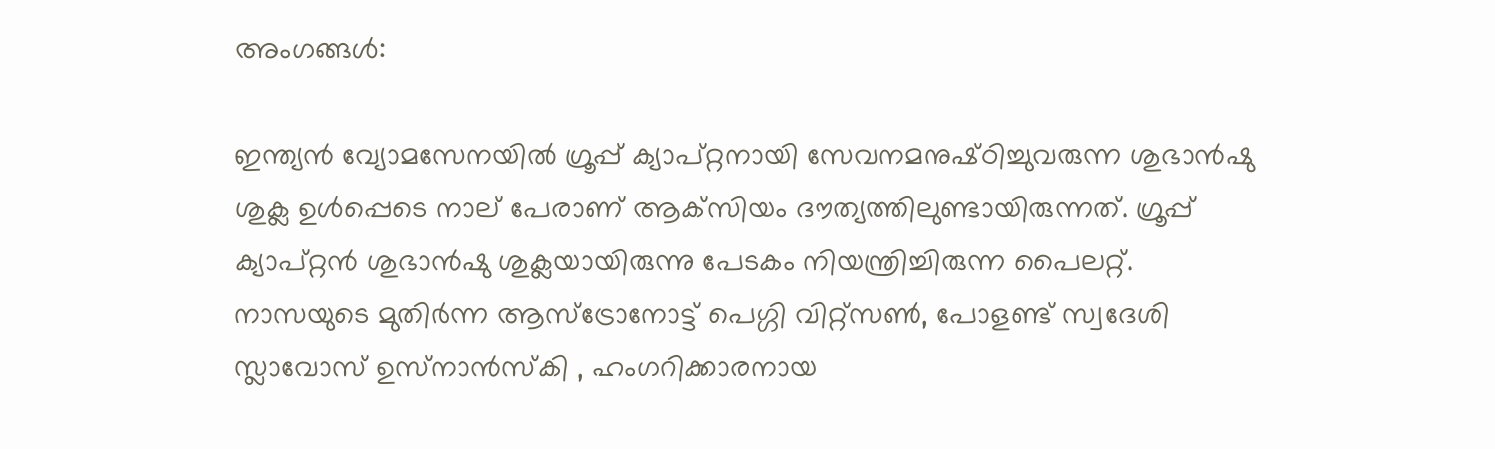അംഗങ്ങൾ:

ഇന്ത്യൻ വ്യോമസേനയില്‍ ഗ്രൂപ്പ് ക്യാപ്റ്റനായി സേവനമനുഷ്‌ഠിച്ചുവരുന്ന ശുഭാൻഷു ശുക്ല ഉള്‍പ്പെടെ നാല് പേരാണ് ആക്‌സിയം ദൗത്യത്തിലുണ്ടായിരുന്നത്. ഗ്രൂപ്പ് ക്യാപ്റ്റൻ ശുഭാൻഷു ശുക്ലയായിരുന്നു പേടകം നിയന്ത്രിച്ചിരുന്ന പൈലറ്റ്. നാസയുടെ മുതിർന്ന ആസ്ട്രോനോട്ട് പെഗ്ഗി വിറ്റ്സൺ, പോളണ്ട് സ്വദേശി സ്ലാവോസ് ഉസ്‌നാൻസ്‌കി , ഹംഗറിക്കാരനായ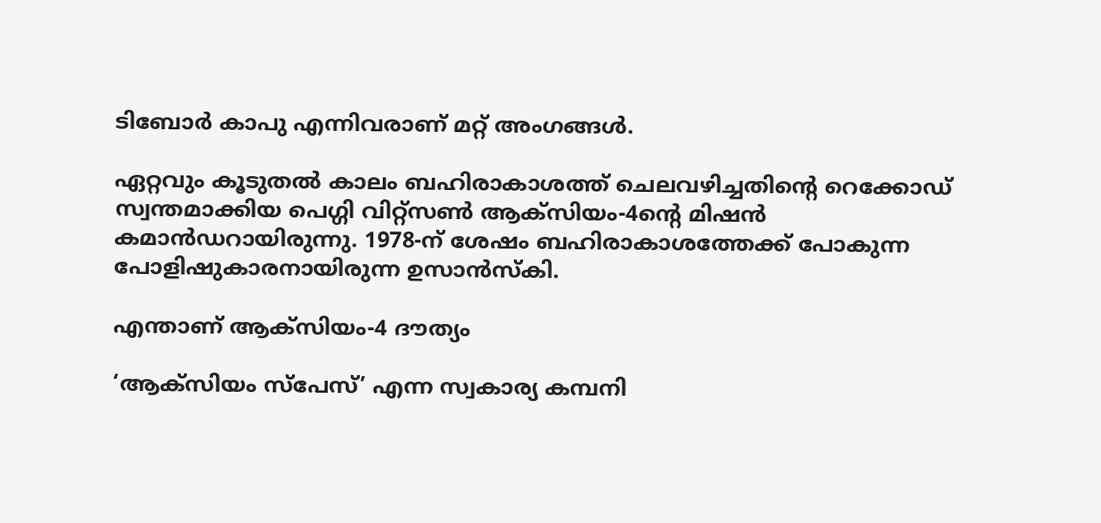ടിബോർ കാപു എന്നിവരാണ് മറ്റ് അംഗങ്ങൾ.

ഏറ്റവും കൂടുതൽ കാലം ബഹിരാകാശത്ത് ചെലവഴിച്ചതിന്‍റെ റെക്കോഡ് സ്വന്തമാക്കിയ പെഗ്ഗി വിറ്റ്സൺ ആക്‌സിയം-4ന്‍റെ മിഷൻ കമാൻഡറായിരുന്നു. 1978-ന് ശേഷം ബഹിരാകാശത്തേക്ക് പോകുന്ന പോളിഷുകാരനായിരുന്ന ഉസാൻസ്‌കി.

എന്താണ് ആക്‌സിയം-4 ദൗത്യം

‘ആക്‌സിയം സ്പേസ്’ എന്ന സ്വകാര്യ കമ്പനി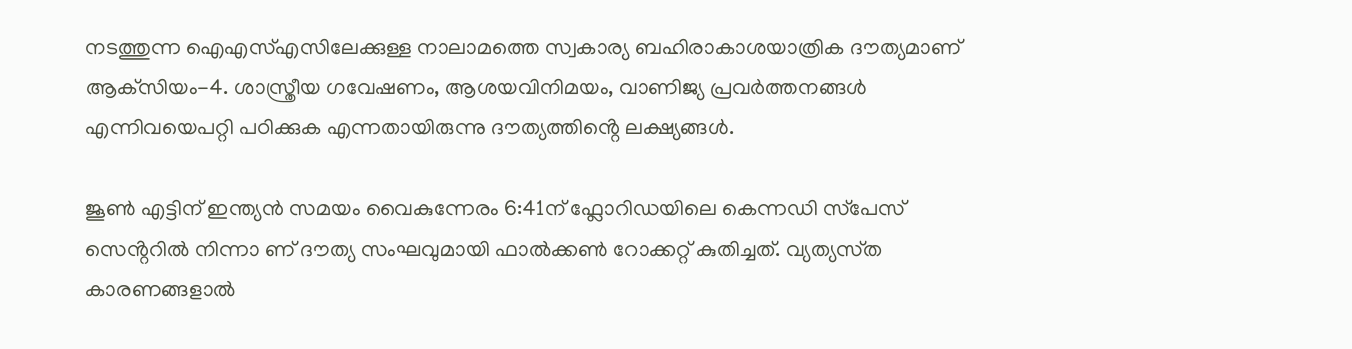നടത്തുന്ന ഐ‌എസ്‌എസിലേക്കുള്ള നാലാമത്തെ സ്വകാര്യ ബഹിരാകാശയാത്രിക ദൗത്യമാണ് ആക്‌സിയം-4. ശാസ്ത്രീയ ഗവേഷണം, ആശയവിനിമയം, വാണിജ്യ പ്രവർത്തനങ്ങൾ എന്നിവയെപറ്റി പഠിക്കുക എന്നതായിരുന്നു ദൗത്യത്തിൻ്റെ ലക്ഷ്യങ്ങള്‍.

ജൂൺ എട്ടിന് ഇന്ത്യൻ സമയം വൈകുന്നേരം 6:41ന് ഫ്ലോറിഡയിലെ കെന്നഡി സ്‌പേസ് സെൻ്ററിൽ നിന്നാ ണ് ദൗത്യ സംഘവുമായി ഫാല്‍ക്കണ്‍ റോക്കറ്റ് കുതിച്ചത്. വ്യത്യസ്‌ത കാരണങ്ങളാല്‍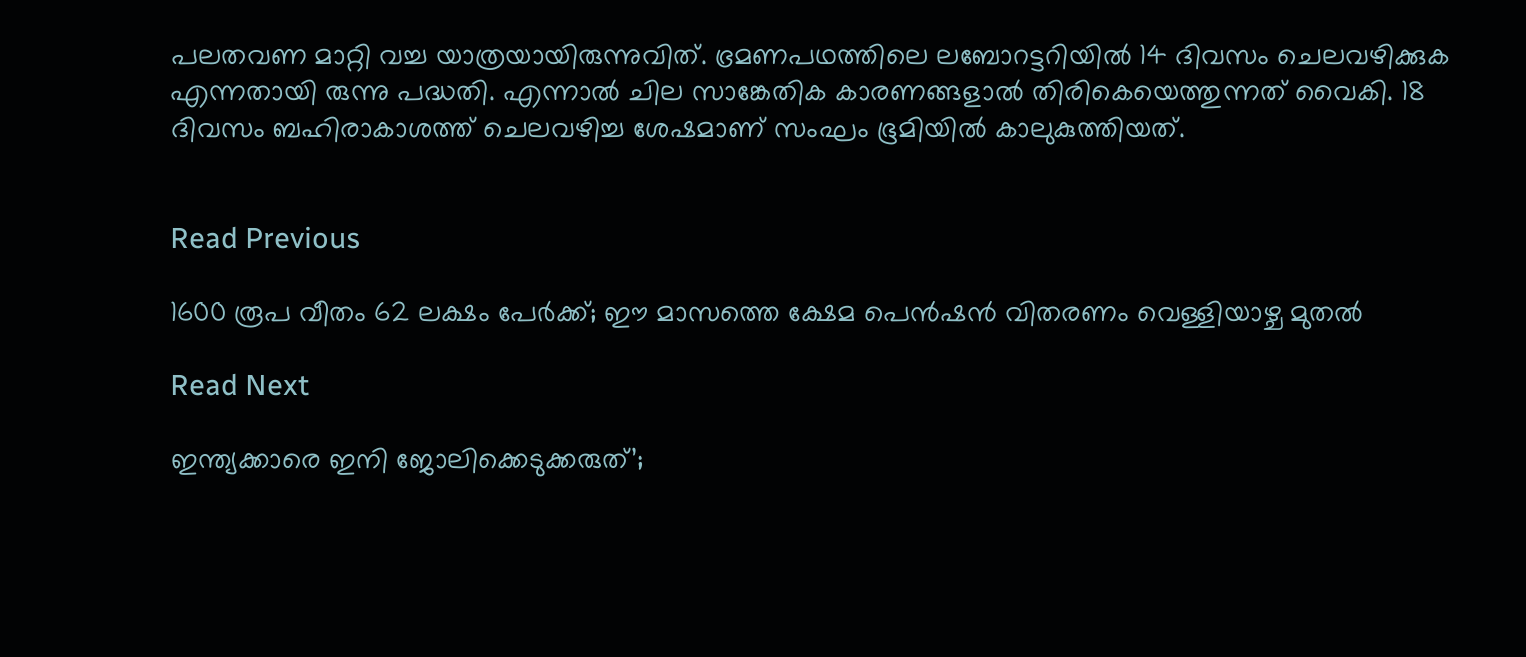പലതവണ മാറ്റി വച്ച യാത്രയായിരുന്നുവിത്. ഭ്രമണപഥത്തിലെ ലബോറട്ടറിയിൽ 14 ദിവസം ചെലവഴിക്കുക എന്നതായി രുന്നു പദ്ധതി. എന്നാൽ ചില സാങ്കേതിക കാരണങ്ങളാൽ തിരികെയെത്തുന്നത് വൈകി. 18 ദിവസം ബഹിരാകാശത്ത് ചെലവഴിച്ച ശേഷമാണ് സംഘം ഭൂമിയിൽ കാലുകുത്തിയത്.


Read Previous

1600 രൂപ വീതം 62 ലക്ഷം പേർക്ക്; ഈ മാസത്തെ ക്ഷേമ പെൻഷൻ വിതരണം വെള്ളിയാഴ്ച മുതൽ

Read Next

ഇന്ത്യക്കാരെ ഇനി ജോലിക്കെടുക്കരുത്’;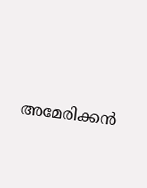അമേരിക്കന്‍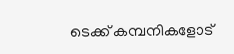ടെക്ക് കമ്പനികളോട്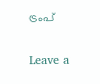ട്രംപ്

Leave a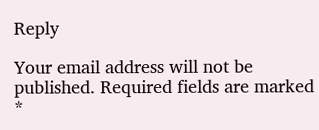Reply

Your email address will not be published. Required fields are marked *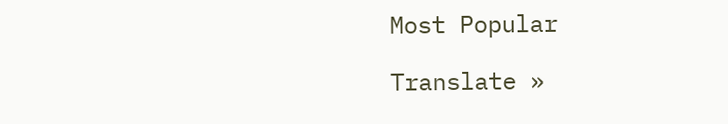Most Popular

Translate »